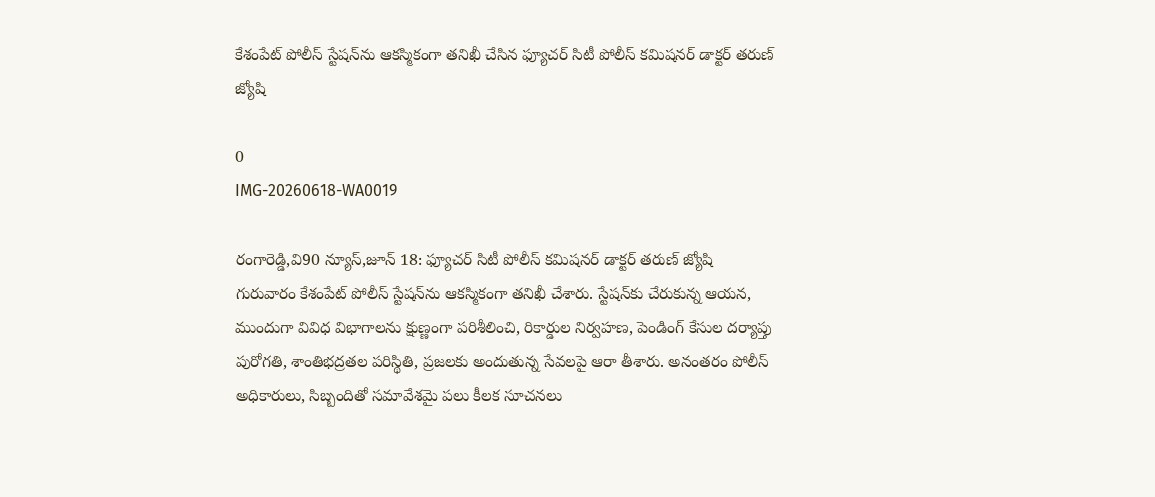కేశంపేట్ పోలీస్ స్టేషన్‌ను ఆకస్మికంగా తనిఖీ చేసిన ఫ్యూచర్ సిటీ పోలీస్ కమిషనర్ డాక్టర్ తరుణ్ జ్యోషి

0
IMG-20260618-WA0019

రంగారెడ్డి,వి90 న్యూస్,జూన్ 18: ఫ్యూచర్ సిటీ పోలీస్ కమిషనర్ డాక్టర్ తరుణ్ జ్యోషి గురువారం కేశంపేట్ పోలీస్ స్టేషన్‌ను ఆకస్మికంగా తనిఖీ చేశారు. స్టేషన్‌కు చేరుకున్న ఆయన, ముందుగా వివిధ విభాగాలను క్షుణ్ణంగా పరిశీలించి, రికార్డుల నిర్వహణ, పెండింగ్ కేసుల దర్యాప్తు పురోగతి, శాంతిభద్రతల పరిస్థితి, ప్రజలకు అందుతున్న సేవలపై ఆరా తీశారు. అనంతరం పోలీస్ అధికారులు, సిబ్బందితో సమావేశమై పలు కీలక సూచనలు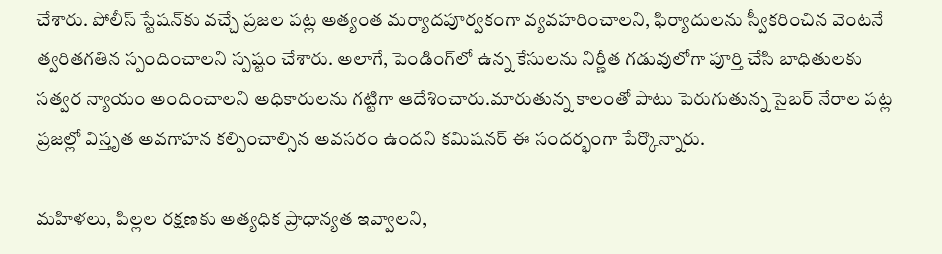చేశారు. పోలీస్ స్టేషన్‌కు వచ్చే ప్రజల పట్ల అత్యంత మర్యాదపూర్వకంగా వ్యవహరించాలని, ఫిర్యాదులను స్వీకరించిన వెంటనే త్వరితగతిన స్పందించాలని స్పష్టం చేశారు. అలాగే, పెండింగ్‌లో ఉన్న కేసులను నిర్ణీత గడువులోగా పూర్తి చేసి బాధితులకు సత్వర న్యాయం అందించాలని అధికారులను గట్టిగా ఆదేశించారు.మారుతున్న కాలంతో పాటు పెరుగుతున్న సైబర్ నేరాల పట్ల ప్రజల్లో విస్తృత అవగాహన కల్పించాల్సిన అవసరం ఉందని కమిషనర్ ఈ సందర్భంగా పేర్కొన్నారు.

మహిళలు, పిల్లల రక్షణకు అత్యధిక ప్రాధాన్యత ఇవ్వాలని,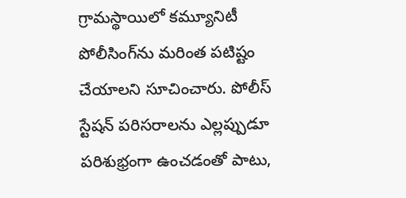గ్రామస్థాయిలో కమ్యూనిటీ పోలీసింగ్‌ను మరింత పటిష్టం చేయాలని సూచించారు. పోలీస్ స్టేషన్ పరిసరాలను ఎల్లప్పుడూ పరిశుభ్రంగా ఉంచడంతో పాటు,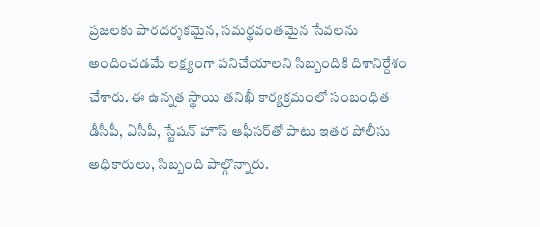ప్రజలకు పారదర్శకమైన, సమర్థవంతమైన సేవలను అందించడమే లక్ష్యంగా పనిచేయాలని సిబ్బందికి దిశానిర్దేశం చేశారు. ఈ ఉన్నత స్థాయి తనిఖీ కార్యక్రమంలో సంబంధిత డీసీపీ, ఏసీపీ, స్టేషన్ హౌస్ ఆఫీసర్‌తో పాటు ఇతర పోలీసు అధికారులు, సిబ్బంది పాల్గొన్నారు.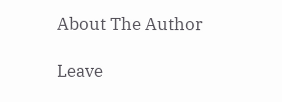About The Author

Leave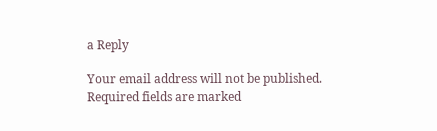a Reply

Your email address will not be published. Required fields are marked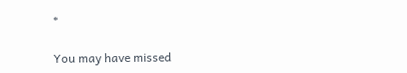*

You may have missed